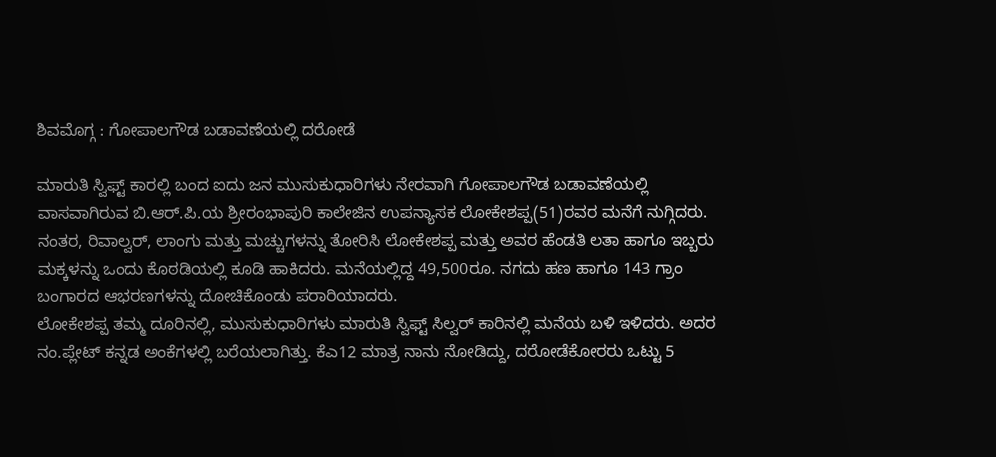ಶಿವಮೊಗ್ಗ : ಗೋಪಾಲಗೌಡ ಬಡಾವಣೆಯಲ್ಲಿ ದರೋಡೆ

ಮಾರುತಿ ಸ್ವಿಫ್ಟ್ ಕಾರಲ್ಲಿ ಬಂದ ಐದು ಜನ ಮುಸುಕುಧಾರಿಗಳು ನೇರವಾಗಿ ಗೋಪಾಲಗೌಡ ಬಡಾವಣೆಯಲ್ಲಿ ವಾಸವಾಗಿರುವ ಬಿ.ಆರ್.ಪಿ.ಯ ಶ್ರೀರಂಭಾಪುರಿ ಕಾಲೇಜಿನ ಉಪನ್ಯಾಸಕ ಲೋಕೇಶಪ್ಪ(51)ರವರ ಮನೆಗೆ ನುಗ್ಗಿದರು. ನಂತರ, ರಿವಾಲ್ವರ್, ಲಾಂಗು ಮತ್ತು ಮಚ್ಚುಗಳನ್ನು ತೋರಿಸಿ ಲೋಕೇಶಪ್ಪ ಮತ್ತು ಅವರ ಹೆಂಡತಿ ಲತಾ ಹಾಗೂ ಇಬ್ಬರು ಮಕ್ಕಳನ್ನು ಒಂದು ಕೊಠಡಿಯಲ್ಲಿ ಕೂಡಿ ಹಾಕಿದರು. ಮನೆಯಲ್ಲಿದ್ದ 49,500ರೂ. ನಗದು ಹಣ ಹಾಗೂ 143 ಗ್ರಾಂ ಬಂಗಾರದ ಆಭರಣಗಳನ್ನು ದೋಚಿಕೊಂಡು ಪರಾರಿಯಾದರು.
ಲೋಕೇಶಪ್ಪ ತಮ್ಮ ದೂರಿನಲ್ಲಿ, ಮುಸುಕುಧಾರಿಗಳು ಮಾರುತಿ ಸ್ವಿಫ್ಟ್ ಸಿಲ್ವರ್ ಕಾರಿನಲ್ಲಿ ಮನೆಯ ಬಳಿ ಇಳಿದರು. ಅದರ ನಂ.ಪ್ಲೇಟ್ ಕನ್ನಡ ಅಂಕೆಗಳಲ್ಲಿ ಬರೆಯಲಾಗಿತ್ತು. ಕೆಎ12 ಮಾತ್ರ ನಾನು ನೋಡಿದ್ದು, ದರೋಡೆಕೋರರು ಒಟ್ಟು 5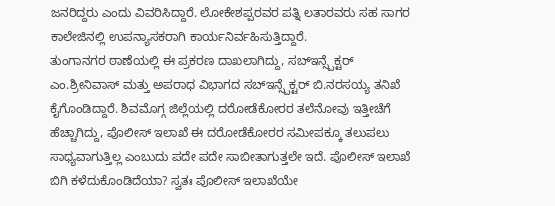ಜನರಿದ್ದರು ಎಂದು ವಿವರಿಸಿದ್ದಾರೆ. ಲೋಕೇಶಪ್ಪರವರ ಪತ್ನಿ ಲತಾರವರು ಸಹ ಸಾಗರ ಕಾಲೇಜಿನಲ್ಲಿ ಉಪನ್ಯಾಸಕರಾಗಿ ಕಾರ್ಯನಿರ್ವಹಿಸುತ್ತಿದ್ದಾರೆ.
ತುಂಗಾನಗರ ಠಾಣೆಯಲ್ಲಿ ಈ ಪ್ರಕರಣ ದಾಖಲಾಗಿದ್ದು, ಸಬ್ಇನ್ಸ್ಪೆಕ್ಟರ್ ಎಂ.ಶ್ರೀನಿವಾಸ್ ಮತ್ತು ಅಪರಾಧ ವಿಭಾಗದ ಸಬ್ಇನ್ಸ್ಪೆಕ್ಟರ್ ಬಿ.ನರಸಯ್ಯ ತನಿಖೆ ಕೈಗೊಂಡಿದ್ದಾರೆ. ಶಿವಮೊಗ್ಗ ಜಿಲ್ಲೆಯಲ್ಲಿ ದರೋಡೆಕೋರರ ತಲೆನೋವು ಇತ್ತೀಚೆಗೆ ಹೆಚ್ಚಾಗಿದ್ದು, ಪೊಲೀಸ್ ಇಲಾಖೆ ಈ ದರೋಡೆಕೋರರ ಸಮೀಪಕ್ಕೂ ತಲುಪಲು ಸಾಧ್ಯವಾಗುತ್ತಿಲ್ಲ ಎಂಬುದು ಪದೇ ಪದೇ ಸಾಬೀತಾಗುತ್ತಲೇ ಇದೆ. ಪೊಲೀಸ್ ಇಲಾಖೆ ಬಿಗಿ ಕಳೆದುಕೊಂಡಿದೆಯಾ? ಸ್ವತಃ ಪೊಲೀಸ್ ಇಲಾಖೆಯೇ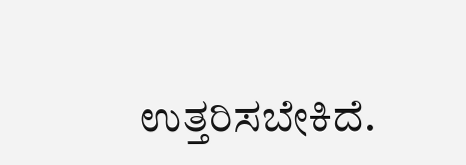ಉತ್ತರಿಸಬೇಕಿದೆ.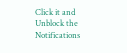Click it and Unblock the Notifications